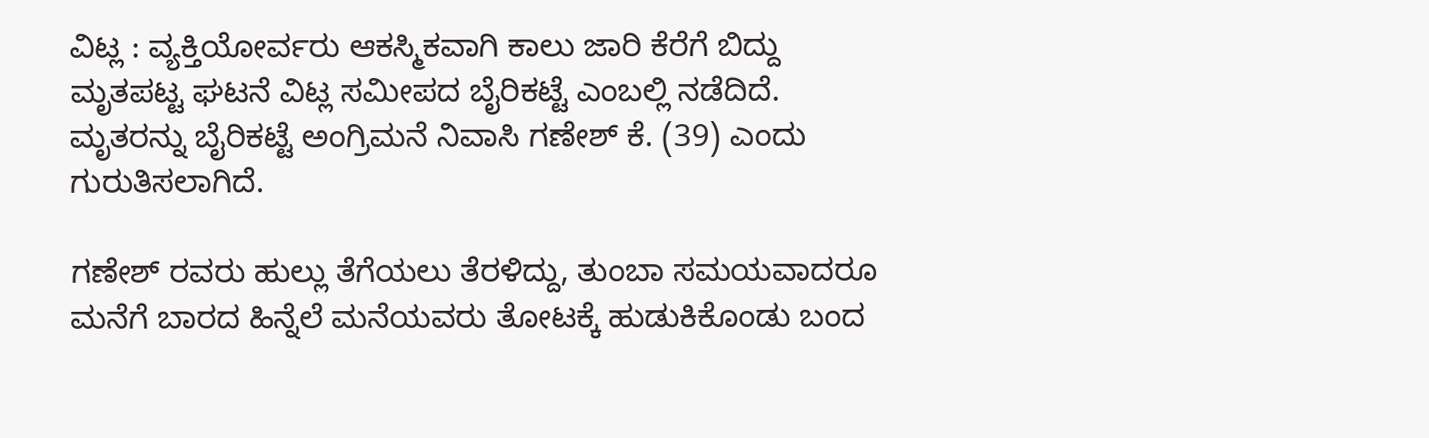ವಿಟ್ಲ : ವ್ಯಕ್ತಿಯೋರ್ವರು ಆಕಸ್ಮಿಕವಾಗಿ ಕಾಲು ಜಾರಿ ಕೆರೆಗೆ ಬಿದ್ದು ಮೃತಪಟ್ಟ ಘಟನೆ ವಿಟ್ಲ ಸಮೀಪದ ಬೈರಿಕಟ್ಟೆ ಎಂಬಲ್ಲಿ ನಡೆದಿದೆ.
ಮೃತರನ್ನು ಬೈರಿಕಟ್ಟೆ ಅಂಗ್ರಿಮನೆ ನಿವಾಸಿ ಗಣೇಶ್ ಕೆ. (39) ಎಂದು ಗುರುತಿಸಲಾಗಿದೆ.

ಗಣೇಶ್ ರವರು ಹುಲ್ಲು ತೆಗೆಯಲು ತೆರಳಿದ್ದು, ತುಂಬಾ ಸಮಯವಾದರೂ ಮನೆಗೆ ಬಾರದ ಹಿನ್ನೆಲೆ ಮನೆಯವರು ತೋಟಕ್ಕೆ ಹುಡುಕಿಕೊಂಡು ಬಂದ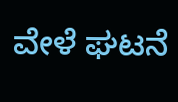ವೇಳೆ ಘಟನೆ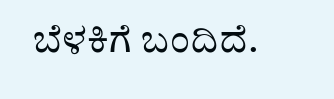ಬೆಳಕಿಗೆ ಬಂದಿದೆ.